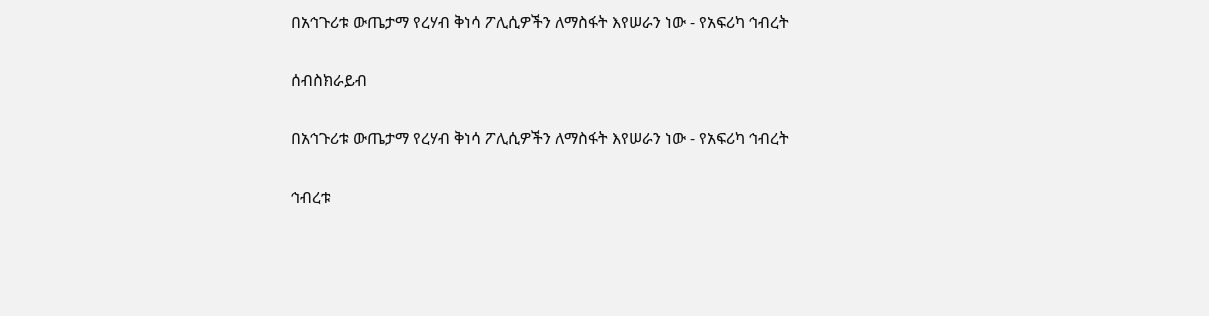በአኅጉሪቱ ውጤታማ የረሃብ ቅነሳ ፖሊሲዎችን ለማስፋት እየሠራን ነው - የአፍሪካ ኅብረት

ሰብስክራይብ

በአኅጉሪቱ ውጤታማ የረሃብ ቅነሳ ፖሊሲዎችን ለማስፋት እየሠራን ነው - የአፍሪካ ኅብረት

ኅብረቱ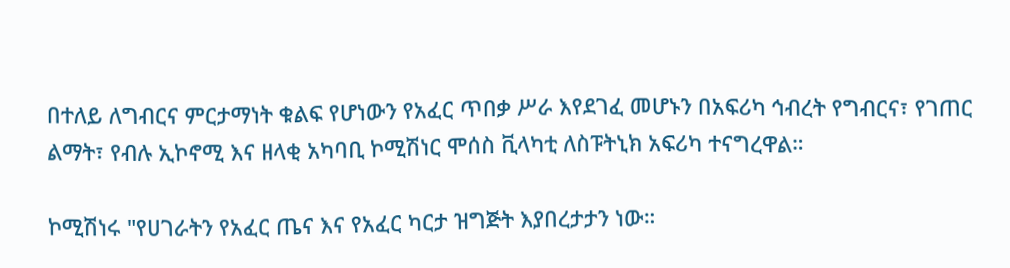በተለይ ለግብርና ምርታማነት ቁልፍ የሆነውን የአፈር ጥበቃ ሥራ እየደገፈ መሆኑን በአፍሪካ ኅብረት የግብርና፣ የገጠር ልማት፣ የብሉ ኢኮኖሚ እና ዘላቂ አካባቢ ኮሚሽነር ሞሰስ ቪላካቲ ለስፑትኒክ አፍሪካ ተናግረዋል።

ኮሚሽነሩ "የሀገራትን የአፈር ጤና እና የአፈር ካርታ ዝግጅት እያበረታታን ነው።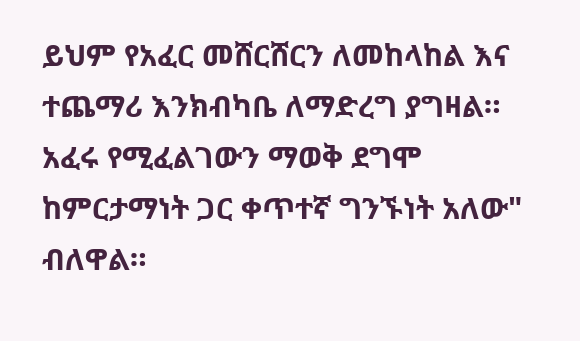ይህም የአፈር መሸርሸርን ለመከላከል እና ተጨማሪ እንክብካቤ ለማድረግ ያግዛል። አፈሩ የሚፈልገውን ማወቅ ደግሞ ከምርታማነት ጋር ቀጥተኛ ግንኙነት አለው" ብለዋል።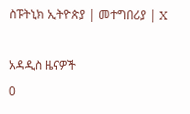ስፑትኒክ ኢትዮጵያ | መተግበሪያ | X

አዳዲስ ዜናዎች
0